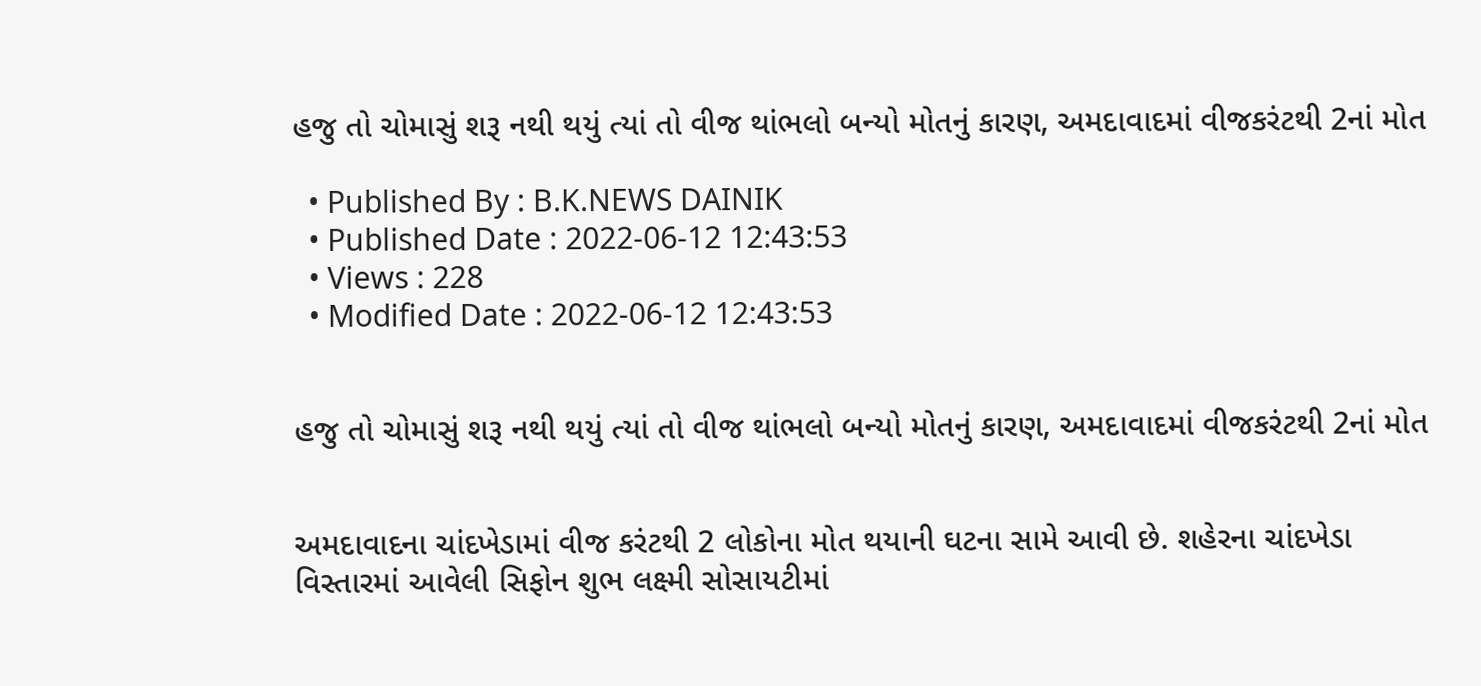હજુ તો ચોમાસું શરૂ નથી થયું ત્યાં તો વીજ થાંભલો બન્યો મોતનું કારણ, અમદાવાદમાં વીજકરંટથી 2નાં મોત

  • Published By : B.K.NEWS DAINIK
  • Published Date : 2022-06-12 12:43:53
  • Views : 228
  • Modified Date : 2022-06-12 12:43:53


હજુ તો ચોમાસું શરૂ નથી થયું ત્યાં તો વીજ થાંભલો બન્યો મોતનું કારણ, અમદાવાદમાં વીજકરંટથી 2નાં મોત


અમદાવાદના ચાંદખેડામાં વીજ કરંટથી 2 લોકોના મોત થયાની ઘટના સામે આવી છે. શહેરના ચાંદખેડા વિસ્તારમાં આવેલી સિફોન શુભ લક્ષ્મી સોસાયટીમાં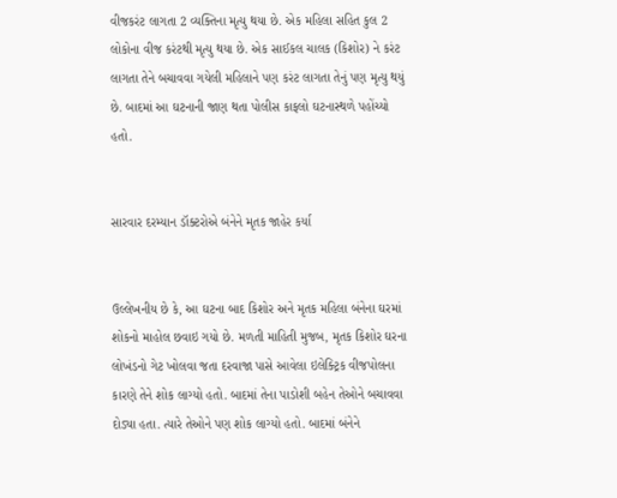વીજકરંટ લાગતા 2 વ્યક્તિના મૃત્યુ થયા છે. એક મહિલા સહિત કુલ 2 લોકોના વીજ કરંટથી મૃત્યુ થયા છે. એક સાઈકલ ચાલક (કિશોર) ને કરંટ લાગતા તેને બચાવવા ગયેલી મહિલાને પણ કરંટ લાગતા તેનું પણ મૃત્યુ થયું છે. બાદમાં આ ઘટનાની જાણ થતા પોલીસ કાફલો ઘટનાસ્થળે પહોંચ્યો હતો.


સારવાર દરમ્યાન ડૉક્ટરોએ બંનેને મૃતક જાહેર કર્યા


ઉલ્લેખનીય છે કે, આ ઘટના બાદ કિશોર અને મૃતક મહિલા બંનેના ઘરમાં શોકનો માહોલ છવાઇ ગયો છે. મળતી માહિતી મુજબ, મૃતક કિશોર ઘરના લોખંડનો ગેટ ખોલવા જતા દરવાજા પાસે આવેલા ઇલેક્ટ્રિક વીજપોલના કારણે તેને શોક લાગ્યો હતો. બાદમાં તેના પાડોશી બહેન તેઓને બચાવવા દોડ્યા હતા. ત્યારે તેઓને પણ શોક લાગ્યો હતો. બાદમાં બંનેને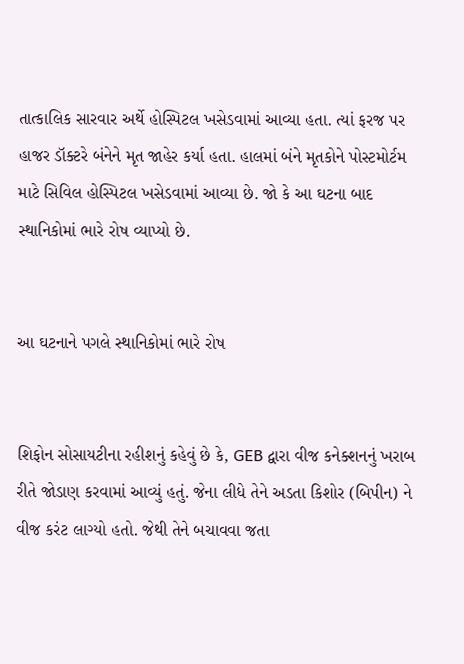તાત્કાલિક સારવાર અર્થે હોસ્પિટલ ખસેડવામાં આવ્યા હતા. ત્યાં ફરજ પર હાજર ડૉક્ટરે બંનેને મૃત જાહેર કર્યા હતા. હાલમાં બંને મૃતકોને પોસ્ટમોર્ટમ માટે સિવિલ હોસ્પિટલ ખસેડવામાં આવ્યા છે. જો કે આ ઘટના બાદ સ્થાનિકોમાં ભારે રોષ વ્યાપ્યો છે.


આ ઘટનાને પગલે સ્થાનિકોમાં ભારે રોષ


શિફોન સોસાયટીના રહીશનું કહેવું છે કે, GEB દ્વારા વીજ કનેક્શનનું ખરાબ રીતે જોડાણ કરવામાં આવ્યું હતું. જેના લીધે તેને અડતા કિશોર (બિપીન) ને વીજ કરંટ લાગ્યો હતો. જેથી તેને બચાવવા જતા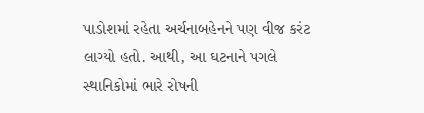પાડોશમાં રહેતા અર્ચનાબહેનને પણ વીજ કરંટ લાગ્યો હતો. આથી, આ ઘટનાને પગલે સ્થાનિકોમાં ભારે રોષની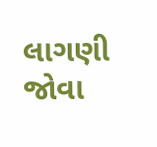લાગણી જોવા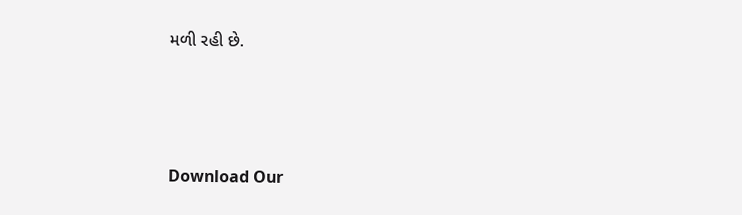મળી રહી છે.





Download Our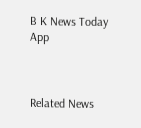B K News Today App



Related News